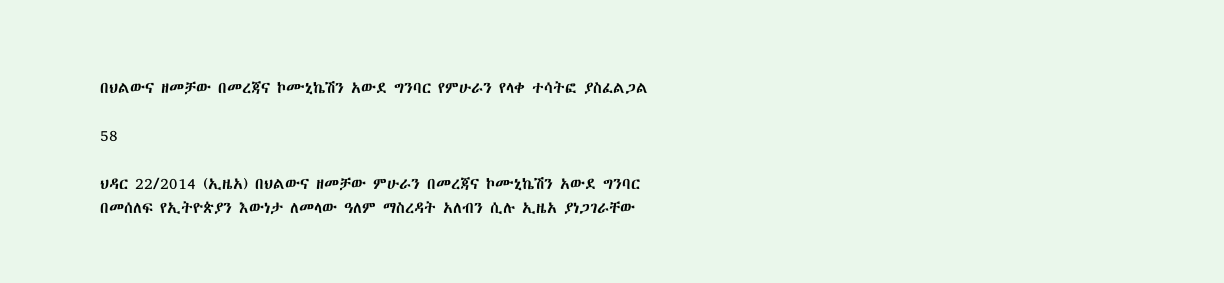በህልውና ዘመቻው በመረጃና ኮሙኒኬሽን አውደ ግንባር የምሁራን የላቀ ተሳትፎ ያስፈልጋል

58

ህዳር 22/2014 (ኢዜአ) በህልውና ዘመቻው ምሁራን በመረጃና ኮሙኒኬሽን አውደ ግንባር በመሰለፍ የኢትዮጵያን እውነታ ለመላው ዓለም ማስረዳት አለብን ሲሉ ኢዜአ ያነጋገራቸው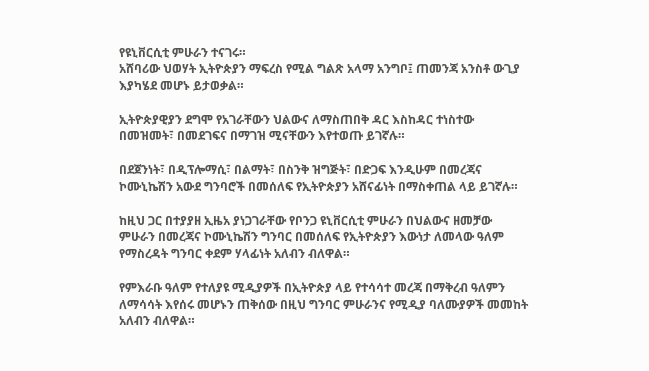የዩኒቨርሲቲ ምሁራን ተናገሩ።
አሸባሪው ህወሃት ኢትዮጵያን ማፍረስ የሚል ግልጽ አላማ አንግቦ፤ ጠመንጃ አንስቶ ውጊያ እያካሄደ መሆኑ ይታወቃል።

ኢትዮጵያዊያን ደግሞ የአገራቸውን ህልውና ለማስጠበቅ ዳር እስከዳር ተነስተው በመዝመት፣ በመደገፍና በማገዝ ሚናቸውን እየተወጡ ይገኛሉ።

በደጀንነት፣ በዲፕሎማሲ፣ በልማት፣ በስንቅ ዝግጅት፣ በድጋፍ እንዲሁም በመረጃና ኮሙኒኬሽን አውደ ግንባሮች በመሰለፍ የኢትዮጵያን አሸናፊነት በማስቀጠል ላይ ይገኛሉ።

ከዚህ ጋር በተያያዘ ኢዜአ ያነጋገራቸው የቦንጋ ዩኒቨርሲቲ ምሁራን በህልውና ዘመቻው ምሁራን በመረጃና ኮሙኒኬሽን ግንባር በመሰለፍ የኢትዮጵያን እውነታ ለመላው ዓለም የማስረዳት ግንባር ቀደም ሃላፊነት አለብን ብለዋል።

የምእራቡ ዓለም የተለያዩ ሚዲያዎች በኢትዮጵያ ላይ የተሳሳተ መረጃ በማቅረብ ዓለምን ለማሳሳት እየሰሩ መሆኑን ጠቅሰው በዚህ ግንባር ምሁራንና የሚዲያ ባለሙያዎች መመከት አለብን ብለዋል።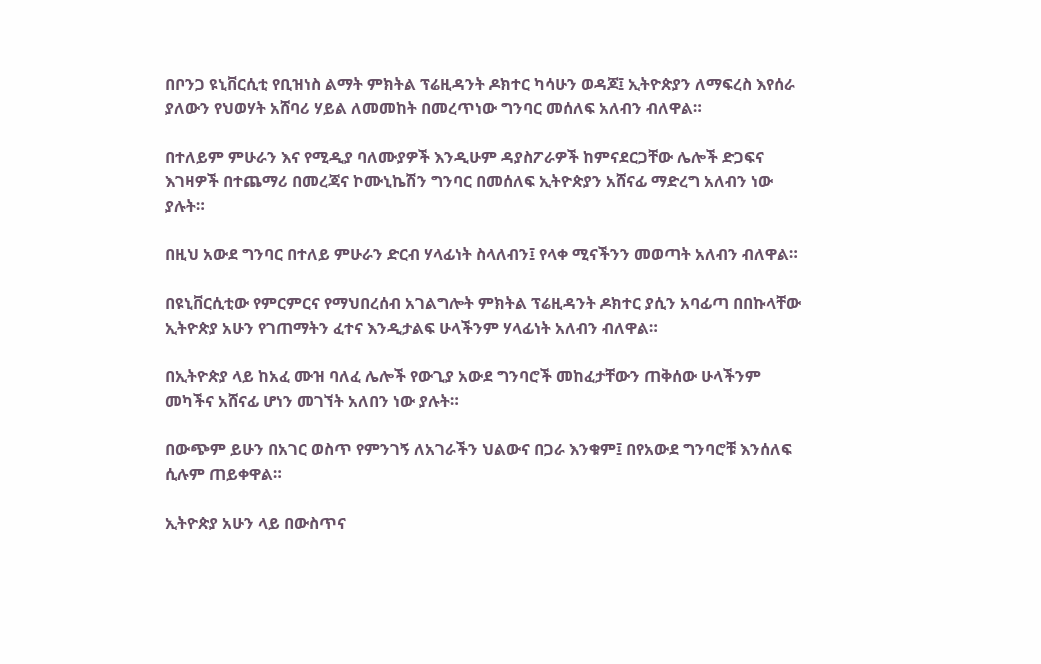በቦንጋ ዩኒቨርሲቲ የቢዝነስ ልማት ምክትል ፕሬዚዳንት ዶክተር ካሳሁን ወዳጆ፤ ኢትዮጵያን ለማፍረስ እየሰራ ያለውን የህወሃት አሸባሪ ሃይል ለመመከት በመረጥነው ግንባር መሰለፍ አለብን ብለዋል።

በተለይም ምሁራን እና የሚዲያ ባለሙያዎች እንዲሁም ዳያስፖራዎች ከምናደርጋቸው ሌሎች ድጋፍና እገዛዎች በተጨማሪ በመረጃና ኮሙኒኬሽን ግንባር በመሰለፍ ኢትዮጵያን አሸናፊ ማድረግ አለብን ነው ያሉት።

በዚህ አውደ ግንባር በተለይ ምሁራን ድርብ ሃላፊነት ስላለብን፤ የላቀ ሚናችንን መወጣት አለብን ብለዋል።

በዩኒቨርሲቲው የምርምርና የማህበረሰብ አገልግሎት ምክትል ፕሬዚዳንት ዶክተር ያሲን አባፊጣ በበኩላቸው ኢትዮጵያ አሁን የገጠማትን ፈተና እንዲታልፍ ሁላችንም ሃላፊነት አለብን ብለዋል።

በኢትዮጵያ ላይ ከአፈ ሙዝ ባለፈ ሌሎች የውጊያ አውደ ግንባሮች መከፈታቸውን ጠቅሰው ሁላችንም መካችና አሸናፊ ሆነን መገኘት አለበን ነው ያሉት።

በውጭም ይሁን በአገር ወስጥ የምንገኝ ለአገራችን ህልውና በጋራ እንቁም፤ በየአውደ ግንባሮቹ እንሰለፍ ሲሉም ጠይቀዋል።

ኢትዮጵያ አሁን ላይ በውስጥና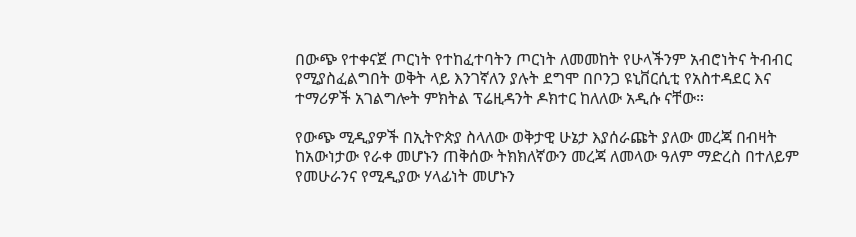በውጭ የተቀናጀ ጦርነት የተከፈተባትን ጦርነት ለመመከት የሁላችንም አብሮነትና ትብብር የሚያስፈልግበት ወቅት ላይ እንገኛለን ያሉት ደግሞ በቦንጋ ዩኒቨርሲቲ የአስተዳደር እና ተማሪዎች አገልግሎት ምክትል ፕሬዚዳንት ዶክተር ከለለው አዲሱ ናቸው።

የውጭ ሚዲያዎች በኢትዮጵያ ስላለው ወቅታዊ ሁኔታ እያሰራጩት ያለው መረጃ በብዛት ከአውነታው የራቀ መሆኑን ጠቅሰው ትክክለኛውን መረጃ ለመላው ዓለም ማድረስ በተለይም የመሁራንና የሚዲያው ሃላፊነት መሆኑን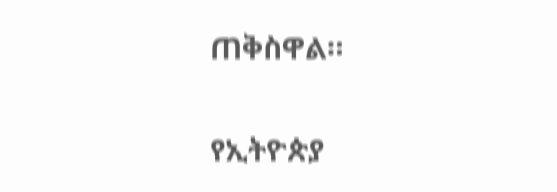ጠቅስዋል።

የኢትዮጵያ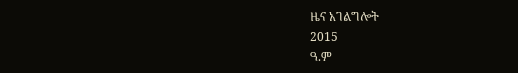ዜና አገልግሎት
2015
ዓ.ም